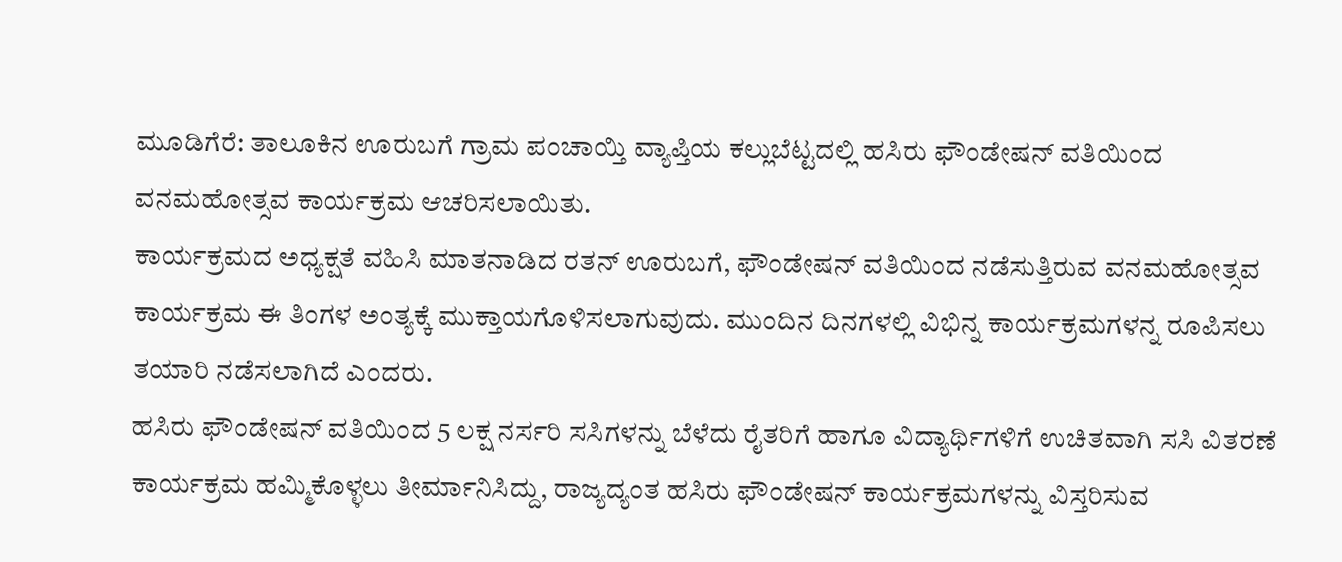ಮೂಡಿಗೆರೆ: ತಾಲೂಕಿನ ಊರುಬಗೆ ಗ್ರಾಮ ಪಂಚಾಯ್ತಿ ವ್ಯಾಪ್ತಿಯ ಕಲ್ಲುಬೆಟ್ಟದಲ್ಲಿ ಹಸಿರು ಫೌಂಡೇಷನ್ ವತಿಯಿಂದ ವನಮಹೋತ್ಸವ ಕಾರ್ಯಕ್ರಮ ಆಚರಿಸಲಾಯಿತು.
ಕಾರ್ಯಕ್ರಮದ ಅಧ್ಯಕ್ಷತೆ ವಹಿಸಿ ಮಾತನಾಡಿದ ರತನ್ ಊರುಬಗೆ, ಫೌಂಡೇಷನ್ ವತಿಯಿಂದ ನಡೆಸುತ್ತಿರುವ ವನಮಹೋತ್ಸವ ಕಾರ್ಯಕ್ರಮ ಈ ತಿಂಗಳ ಅಂತ್ಯಕ್ಕೆ ಮುಕ್ತಾಯಗೊಳಿಸಲಾಗುವುದು. ಮುಂದಿನ ದಿನಗಳಲ್ಲಿ ವಿಭಿನ್ನ ಕಾರ್ಯಕ್ರಮಗಳನ್ನ ರೂಪಿಸಲು ತಯಾರಿ ನಡೆಸಲಾಗಿದೆ ಎಂದರು.
ಹಸಿರು ಫೌಂಡೇಷನ್ ವತಿಯಿಂದ 5 ಲಕ್ಷ ನರ್ಸರಿ ಸಸಿಗಳನ್ನು ಬೆಳೆದು ರೈತರಿಗೆ ಹಾಗೂ ವಿದ್ಯಾರ್ಥಿಗಳಿಗೆ ಉಚಿತವಾಗಿ ಸಸಿ ವಿತರಣೆ ಕಾರ್ಯಕ್ರಮ ಹಮ್ಮಿಕೊಳ್ಳಲು ತೀರ್ಮಾನಿಸಿದ್ದು, ರಾಜ್ಯದ್ಯಂತ ಹಸಿರು ಫೌಂಡೇಷನ್ ಕಾರ್ಯಕ್ರಮಗಳನ್ನು ವಿಸ್ತರಿಸುವ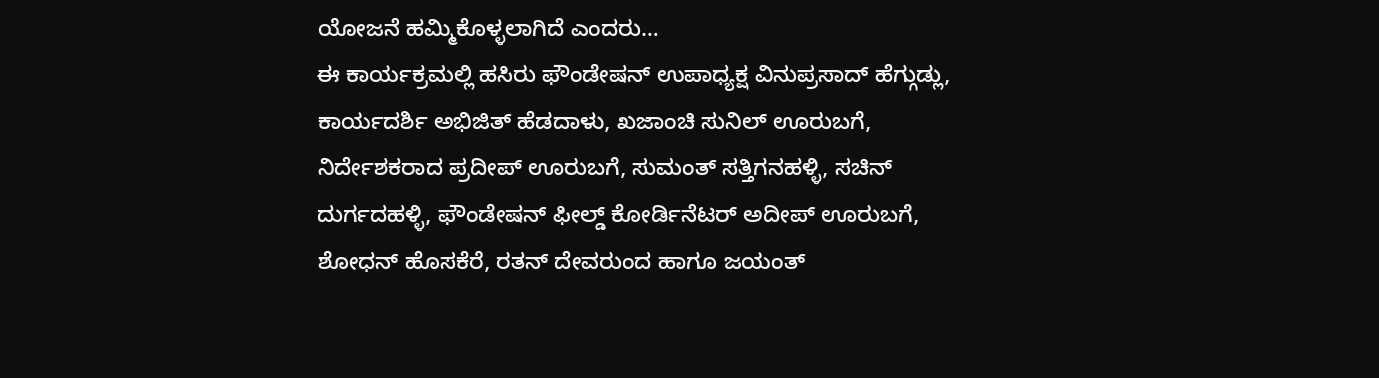ಯೋಜನೆ ಹಮ್ಮಿಕೊಳ್ಳಲಾಗಿದೆ ಎಂದರು…
ಈ ಕಾರ್ಯಕ್ರಮಲ್ಲಿ ಹಸಿರು ಫೌಂಡೇಷನ್ ಉಪಾಧ್ಯಕ್ಷ ವಿನುಪ್ರಸಾದ್ ಹೆಗ್ಗುಡ್ಲು, ಕಾರ್ಯದರ್ಶಿ ಅಭಿಜಿತ್ ಹೆಡದಾಳು, ಖಜಾಂಚಿ ಸುನಿಲ್ ಊರುಬಗೆ, ನಿರ್ದೇಶಕರಾದ ಪ್ರದೀಪ್ ಊರುಬಗೆ, ಸುಮಂತ್ ಸತ್ತಿಗನಹಳ್ಳಿ, ಸಚಿನ್ ದುರ್ಗದಹಳ್ಳಿ, ಫೌಂಡೇಷನ್ ಫೀಲ್ಡ್ ಕೋರ್ಡಿನೆಟರ್ ಅದೀಪ್ ಊರುಬಗೆ, ಶೋಧನ್ ಹೊಸಕೆರೆ, ರತನ್ ದೇವರುಂದ ಹಾಗೂ ಜಯಂತ್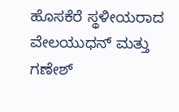ಹೊಸಕೆರೆ ಸ್ಥಳೀಯರಾದ ವೇಲಯುಧನ್ ಮತ್ತು ಗಣೇಶ್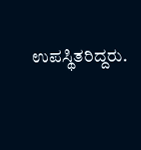ಉಪಸ್ಥಿತರಿದ್ದರು.